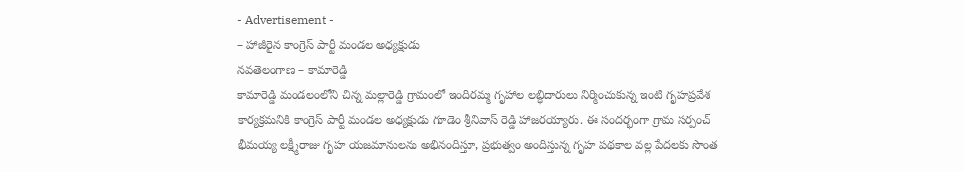- Advertisement -
– హాజీరైన కాంగ్రెస్ పార్టీ మండల అధ్యక్షుడు
నవతెలంగాణ – కామారెడ్డి
కామారెడ్డి మండలంలోని చిన్న మల్లారెడ్డి గ్రామంలో ఇందిరమ్మ గృహాల లబ్ధిదారులు నిర్మించుకున్న ఇంటి గృహప్రవేశ కార్యక్రమనికి కాంగ్రెస్ పార్టీ మండల అధ్యక్షుడు గూడెం శ్రీనివాస్ రెడ్డి హాజరయ్యారు. ఈ సందర్భంగా గ్రామ సర్పంచ్ భీమయ్య లక్ష్మీరాజు గృహ యజమానులను అభినందిస్తూ, ప్రభుత్వం అందిస్తున్న గృహ పథకాల వల్ల పేదలకు సొంత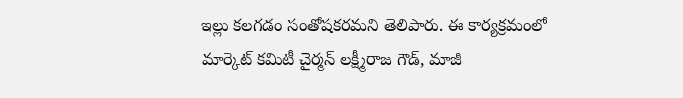ఇల్లు కలగడం సంతోషకరమని తెలిపారు. ఈ కార్యక్రమంలో మార్కెట్ కమిటీ చైర్మన్ లక్ష్మీరాజ గౌడ్, మాజీ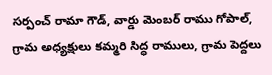సర్పంచ్ రామా గౌడ్, వార్డు మెంబర్ రాము గోపాల్, గ్రామ అధ్యక్షులు కమ్మరి సిద్ధ రాములు, గ్రామ పెద్దలు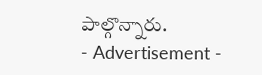పాల్గొన్నారు.
- Advertisement -